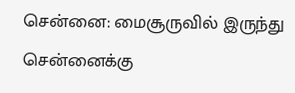சென்னை: மைசூருவில் இருந்து சென்னைக்கு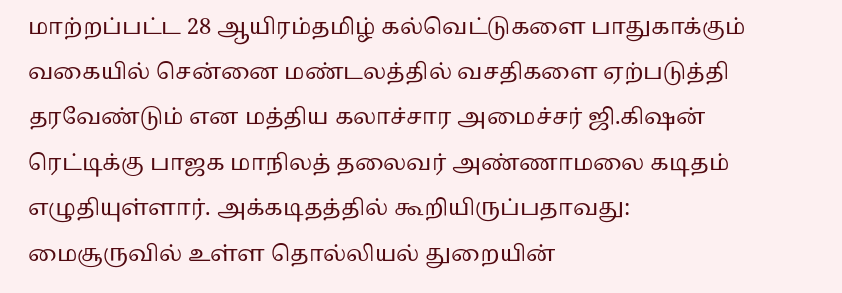மாற்றப்பட்ட 28 ஆயிரம்தமிழ் கல்வெட்டுகளை பாதுகாக்கும் வகையில் சென்னை மண்டலத்தில் வசதிகளை ஏற்படுத்தி தரவேண்டும் என மத்திய கலாச்சார அமைச்சர் ஜி.கிஷன் ரெட்டிக்கு பாஜக மாநிலத் தலைவர் அண்ணாமலை கடிதம் எழுதியுள்ளார். அக்கடிதத்தில் கூறியிருப்பதாவது:
மைசூருவில் உள்ள தொல்லியல் துறையின்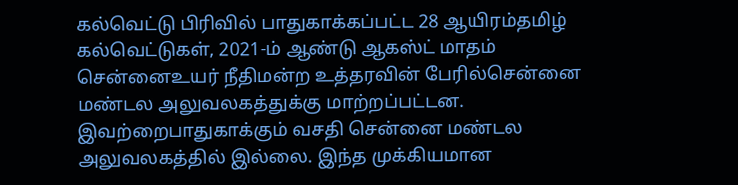கல்வெட்டு பிரிவில் பாதுகாக்கப்பட்ட 28 ஆயிரம்தமிழ் கல்வெட்டுகள், 2021-ம் ஆண்டு ஆகஸ்ட் மாதம் சென்னைஉயர் நீதிமன்ற உத்தரவின் பேரில்சென்னை மண்டல அலுவலகத்துக்கு மாற்றப்பட்டன. இவற்றைபாதுகாக்கும் வசதி சென்னை மண்டல அலுவலகத்தில் இல்லை. இந்த முக்கியமான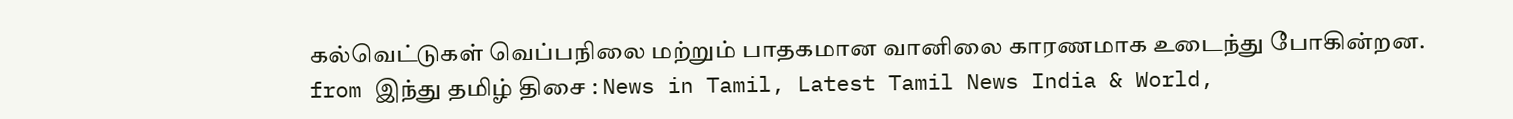கல்வெட்டுகள் வெப்பநிலை மற்றும் பாதகமான வானிலை காரணமாக உடைந்து போகின்றன.
from இந்து தமிழ் திசை : News in Tamil, Latest Tamil News India & World,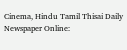Cinema, Hindu Tamil Thisai Daily Newspaper Online: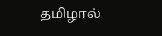தமிழால்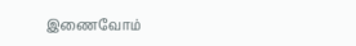இணைவோம்